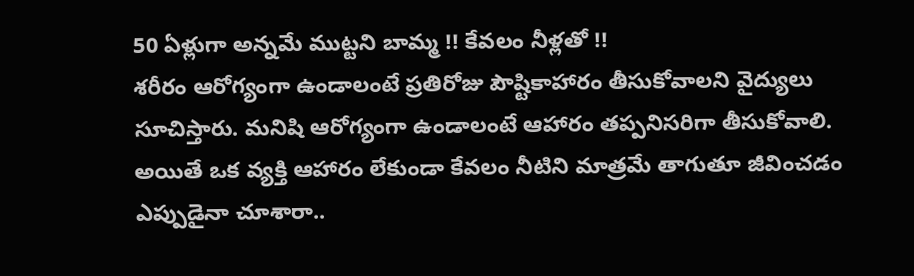50 ఏళ్లుగా అన్నమే ముట్టని బామ్మ !! కేవలం నీళ్లతో !!
శరీరం ఆరోగ్యంగా ఉండాలంటే ప్రతిరోజు పౌష్టికాహారం తీసుకోవాలని వైద్యులు సూచిస్తారు. మనిషి ఆరోగ్యంగా ఉండాలంటే ఆహారం తప్పనిసరిగా తీసుకోవాలి. అయితే ఒక వ్యక్తి ఆహారం లేకుండా కేవలం నీటిని మాత్రమే తాగుతూ జీవించడం ఎప్పుడైనా చూశారా..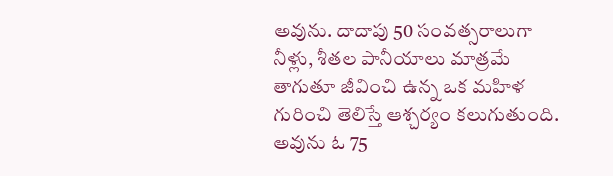అవును. దాదాపు 50 సంవత్సరాలుగా నీళ్లు, శీతల పానీయాలు మాత్రమే తాగుతూ జీవించి ఉన్న ఒక మహిళ గురించి తెలిస్తే ఆశ్చర్యం కలుగుతుంది. అవును ఓ 75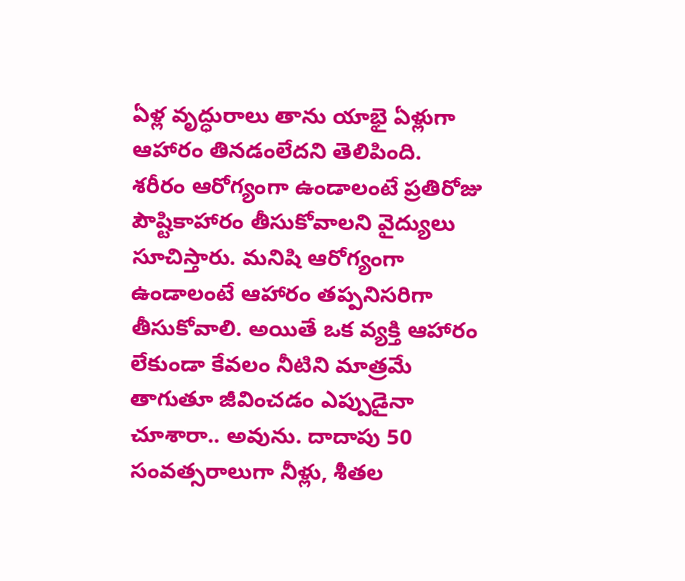ఏళ్ల వృద్ధురాలు తాను యాభై ఏళ్లుగా ఆహారం తినడంలేదని తెలిపింది.
శరీరం ఆరోగ్యంగా ఉండాలంటే ప్రతిరోజు పౌష్టికాహారం తీసుకోవాలని వైద్యులు సూచిస్తారు. మనిషి ఆరోగ్యంగా ఉండాలంటే ఆహారం తప్పనిసరిగా తీసుకోవాలి. అయితే ఒక వ్యక్తి ఆహారం లేకుండా కేవలం నీటిని మాత్రమే తాగుతూ జీవించడం ఎప్పుడైనా చూశారా.. అవును. దాదాపు 50 సంవత్సరాలుగా నీళ్లు, శీతల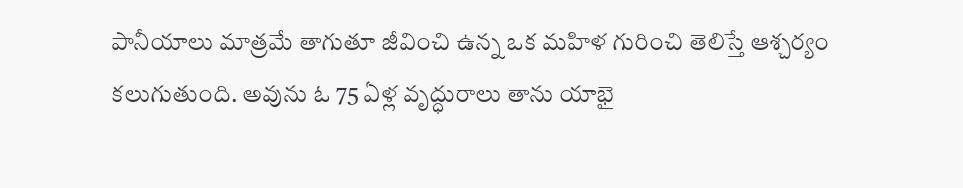పానీయాలు మాత్రమే తాగుతూ జీవించి ఉన్న ఒక మహిళ గురించి తెలిస్తే ఆశ్చర్యం కలుగుతుంది. అవును ఓ 75 ఏళ్ల వృద్ధురాలు తాను యాభై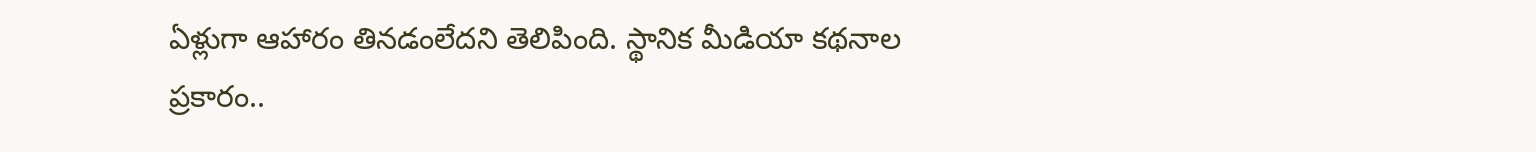ఏళ్లుగా ఆహారం తినడంలేదని తెలిపింది. స్థానిక మీడియా కథనాల ప్రకారం..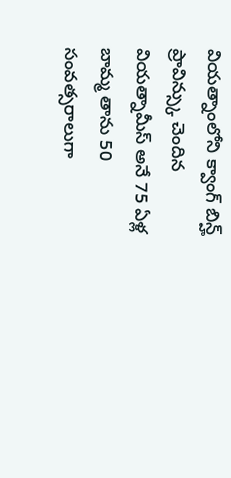వియత్నాంలోని క్వాంగ్ బిన్హ్ ప్రావిన్స్కు చెందిన వియత్నామీస్ అనే 75 ఏళ్ల బామ్మ తాను 50 సంవత్సరాలుగా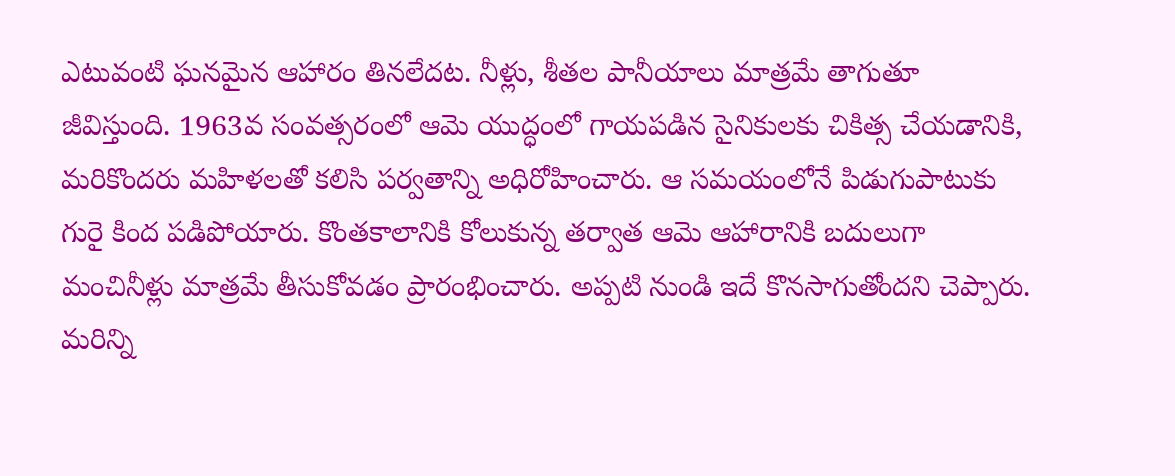ఎటువంటి ఘనమైన ఆహారం తినలేదట. నీళ్లు, శీతల పానీయాలు మాత్రమే తాగుతూ జీవిస్తుంది. 1963వ సంవత్సరంలో ఆమె యుద్ధంలో గాయపడిన సైనికులకు చికిత్స చేయడానికి, మరికొందరు మహిళలతో కలిసి పర్వతాన్ని అధిరోహించారు. ఆ సమయంలోనే పిడుగుపాటుకు గురై కింద పడిపోయారు. కొంతకాలానికి కోలుకున్న తర్వాత ఆమె ఆహారానికి బదులుగా మంచినీళ్లు మాత్రమే తీసుకోవడం ప్రారంభించారు. అప్పటి నుండి ఇదే కొనసాగుతోందని చెప్పారు.
మరిన్ని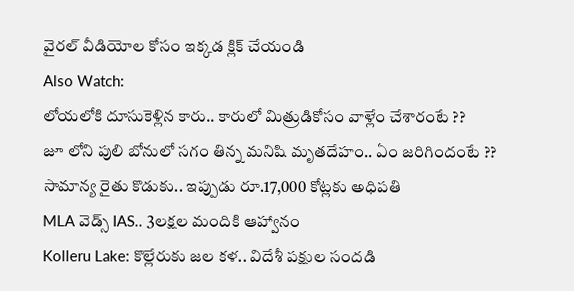వైరల్ వీడియోల కోసం ఇక్కడ క్లిక్ చేయండి
Also Watch:
లోయలోకి దూసుకెళ్లిన కారు.. కారులో మిత్రుడికోసం వాళ్లేం చేశారంటే ??
జూ లోని పులి బోనులో సగం తిన్న మనిషి మృతదేహం.. ఏం జరిగిందంటే ??
సామాన్య రైతు కొడుకు.. ఇప్పుడు రూ.17,000 కోట్లకు అధిపతి
MLA వెడ్స్ IAS.. 3లక్షల మందికి ఆహ్వానం
Kolleru Lake: కొల్లేరుకు జల కళ.. విదేశీ పక్షుల సందడి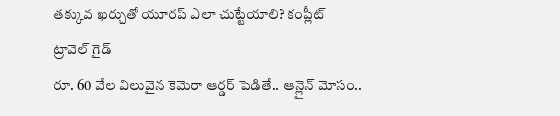తక్కువ ఖర్చుతో యూరప్ ఎలా చుట్టేయాలి? కంప్లీట్ ట్రావెల్ గైడ్
రూ. 60 వేల విలువైన కెమెరా ఆర్డర్ పెడితే.. ఆన్లైన్ మోసం..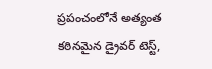ప్రపంచంలోనే అత్యంత కఠినమైన డ్రైవర్ టెస్ట్,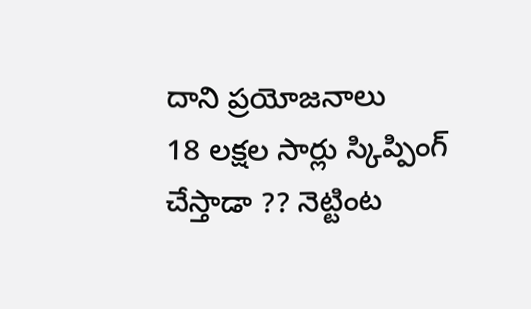దాని ప్రయోజనాలు
18 లక్షల సార్లు స్కిప్పింగ్ చేస్తాడా ?? నెట్టింట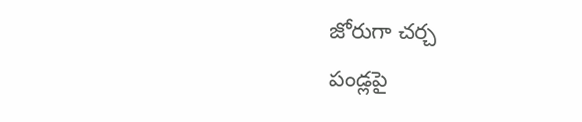జోరుగా చర్చ
పండ్లపై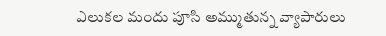ఎలుకల మందు పూసి అమ్ముతున్న వ్యాపారులు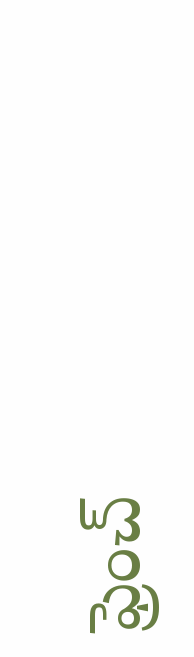ఫ్రెంచ్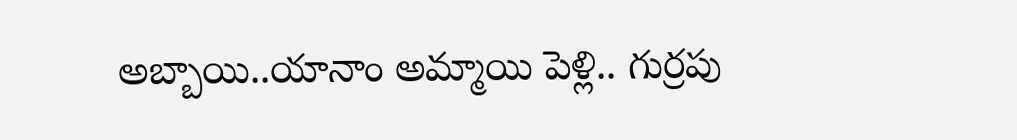అబ్బాయి..యానాం అమ్మాయి పెళ్లి.. గుర్రపు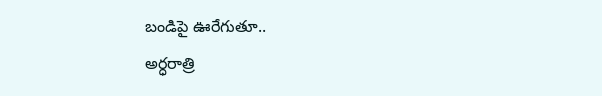బండిపై ఊరేగుతూ..
అర్ధరాత్రి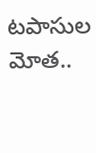టపాసుల మోత..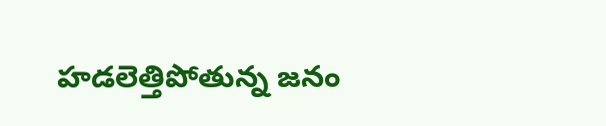హడలెత్తిపోతున్న జనం